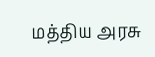மத்திய அரசு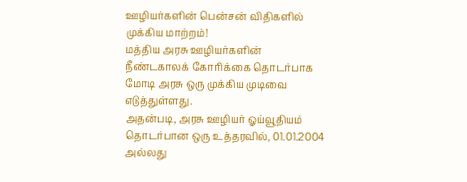ஊழியர்களின் பென்சன் விதிகளில் முக்கிய மாற்றம்!
மத்திய அரசு ஊழியர்களின் நீண்டகாலக் கோரிக்கை தொடர்பாக மோடி அரசு ஒரு முக்கிய முடிவை எடுத்துள்ளது.
அதன்படி, அரசு ஊழியர் ஓய்வூதியம் தொடர்பான ஒரு உத்தரவில், 01.01.2004 அல்லது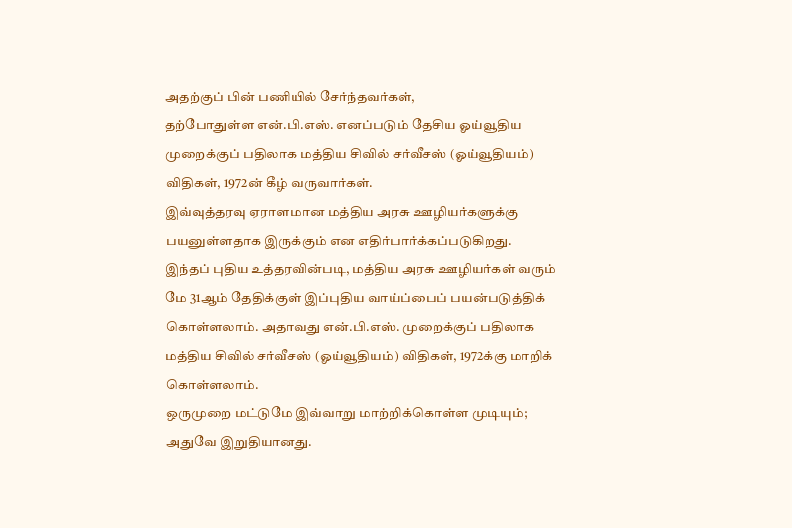அதற்குப் பின் பணியில் சேர்ந்தவர்கள்,
தற்போதுள்ள என்.பி.எஸ். எனப்படும் தேசிய ஓய்வூதிய முறைக்குப் பதிலாக மத்திய சிவில் சர்வீசஸ் (ஓய்வூதியம்) விதிகள், 1972ன் கீழ் வருவார்கள்.
இவ்வுத்தரவு ஏராளமான மத்திய அரசு ஊழியர்களுக்கு பயனுள்ளதாக இருக்கும் என எதிர்பார்க்கப்படுகிறது.
இந்தப் புதிய உத்தரவின்படி, மத்திய அரசு ஊழியர்கள் வரும் மே 31ஆம் தேதிக்குள் இப்புதிய வாய்ப்பைப் பயன்படுத்திக் கொள்ளலாம். அதாவது என்.பி.எஸ். முறைக்குப் பதிலாக மத்திய சிவில் சர்வீசஸ் (ஓய்வூதியம்) விதிகள், 1972க்கு மாறிக் கொள்ளலாம்.
ஒருமுறை மட்டுமே இவ்வாறு மாற்றிக்கொள்ள முடியும்; அதுவே இறுதியானது.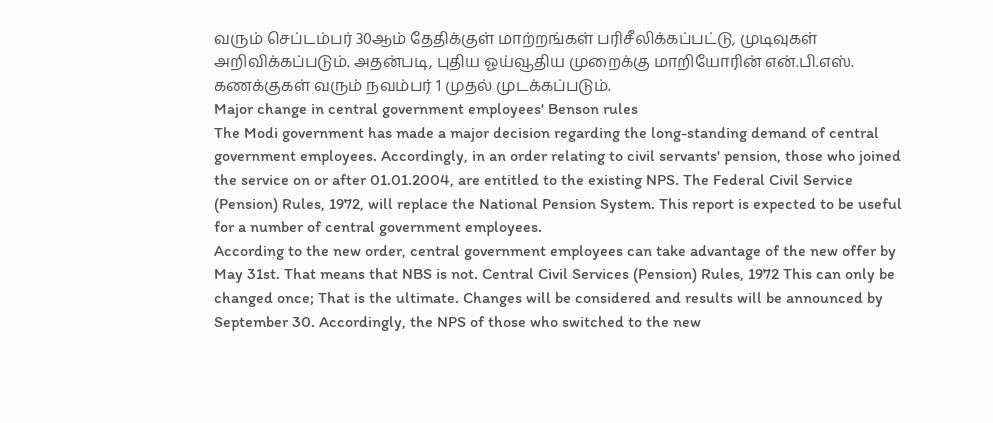வரும் செப்டம்பர் 30ஆம் தேதிக்குள் மாற்றங்கள் பரிசீலிக்கப்பட்டு, முடிவுகள் அறிவிக்கப்படும். அதன்படி, புதிய ஓய்வூதிய முறைக்கு மாறியோரின் என்.பி.எஸ். கணக்குகள் வரும் நவம்பர் 1 முதல் முடக்கப்படும்.
Major change in central government employees' Benson rules
The Modi government has made a major decision regarding the long-standing demand of central government employees. Accordingly, in an order relating to civil servants' pension, those who joined the service on or after 01.01.2004, are entitled to the existing NPS. The Federal Civil Service (Pension) Rules, 1972, will replace the National Pension System. This report is expected to be useful for a number of central government employees.
According to the new order, central government employees can take advantage of the new offer by May 31st. That means that NBS is not. Central Civil Services (Pension) Rules, 1972 This can only be changed once; That is the ultimate. Changes will be considered and results will be announced by September 30. Accordingly, the NPS of those who switched to the new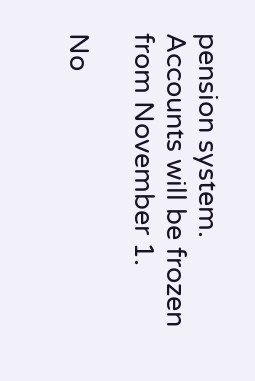pension system. Accounts will be frozen from November 1.

No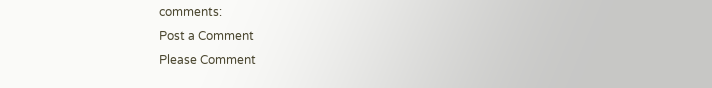comments:
Post a Comment
Please Comment